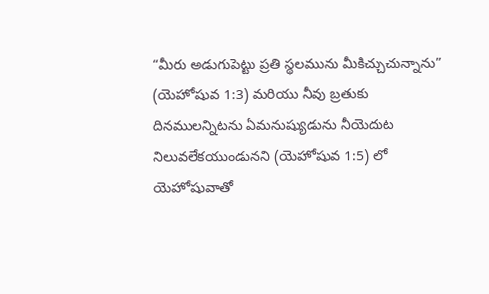“మీరు అడుగుపెట్టు ప్రతి స్థలమును మీకిచ్చుచున్నాను” (యెహోషువ 1:3) మరియు నీవు బ్రతుకు దినములన్నిటను ఏమనుష్యుడును నీయెదుట నిలువలేకయుండునని (యెహోషువ 1:5) లో యెహోషువాతో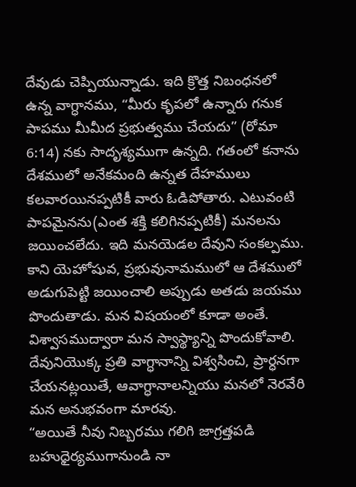దేవుడు చెప్పియున్నాడు. ఇది క్రొత్త నిబంధనలో ఉన్న వాగ్ధానము, “మీరు కృపలో ఉన్నారు గనుక పాపము మీమీద ప్రభుత్వము చేయదు” (రోమా 6:14) నకు సాదృశ్యముగా ఉన్నది. గతంలో కనాను దేశములో అనేకమంది ఉన్నత దేహములు కలవారయినప్పటికీ వారు ఓడిపోతారు. ఎటువంటి పాపమైనను(ఎంత శక్తి కలిగినప్పటికీ) మనలను జయించలేదు. ఇది మనయెడల దేవుని సంకల్పము. కాని యెహోషువ, ప్రభువునామములో ఆ దేశములో అడుగుపెట్టి జయించాలి అప్పుడు అతడు జయము పొందుతాడు. మన విషయంలో కూడా అంతే. విశ్వాసముద్వారా మన స్వాస్థ్యాన్ని పొందుకోవాలి. దేవునియొక్క ప్రతి వాగ్ధానాన్ని విశ్వసించి, ప్రార్ధనగా చేయనట్లయితే, ఆవాగ్ధానాలన్నియు మనలో నెరవేరి మన అనుభవంగా మారవు.
“అయితే నీవు నిబ్బరము గలిగి జాగ్రత్తపడి బహుధైర్యముగానుండి నా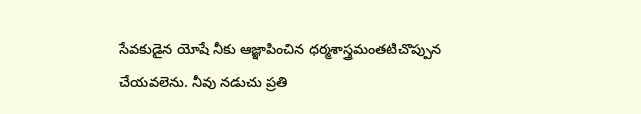సేవకుడైన యోషే నీకు ఆజ్ఞాపించిన ధర్మశాస్త్రమంతటిచొప్పున చేయవలెను. నీవు నడుచు ప్రతి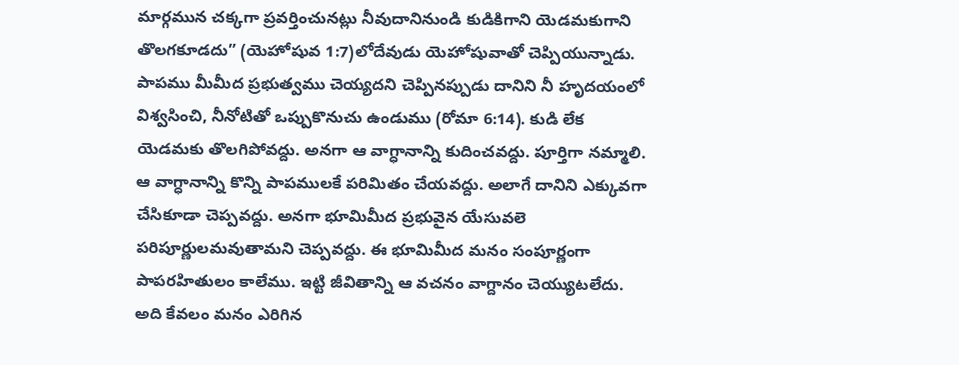మార్గమున చక్కగా ప్రవర్తించునట్లు నీవుదానినుండి కుడికిగాని యెడమకుగాని తొలగకూడదు” (యెహోషువ 1:7)లోదేవుడు యెహోషువాతో చెప్పియున్నాడు. పాపము మీమీద ప్రభుత్వము చెయ్యదని చెప్పినప్పుడు దానిని నీ హృదయంలో విశ్వసించి, నీనోటితో ఒప్పుకొనుచు ఉండుము (రోమా 6:14). కుడి లేక యెడమకు తొలగిపోవద్దు. అనగా ఆ వాగ్ధానాన్ని కుదించవద్దు. పూర్తిగా నమ్మాలి. ఆ వాగ్ధానాన్ని కొన్ని పాపములకే పరిమితం చేయవద్దు. అలాగే దానిని ఎక్కువగా చేసికూడా చెప్పవద్దు. అనగా భూమిమీద ప్రభువైన యేసువలె పరిపూర్ణులమవుతామని చెప్పవద్దు. ఈ భూమిమీద మనం సంపూర్ణంగా పాపరహితులం కాలేము. ఇట్టి జీవితాన్ని ఆ వచనం వాగ్దానం చెయ్యుటలేదు. అది కేవలం మనం ఎరిగిన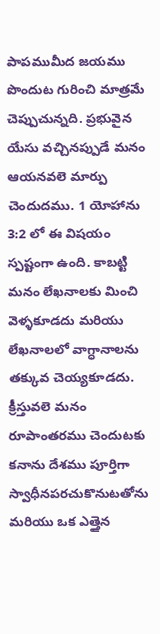పాపముమీద జయము పొందుట గురించి మాత్రమే చెప్పుచున్నది. ప్రభువైన యేసు వచ్చినప్పుడే మనం ఆయనవలె మార్పు చెందుదము. 1 యోహాను 3:2 లో ఈ విషయం స్పష్టంగా ఉంది. కాబట్టి మనం లేఖనాలకు మించి వెళ్ళకూడదు మరియు లేఖనాలలో వాగ్ధానాలను తక్కువ చెయ్యకూడదు.
క్రీస్తువలె మనం రూపాంతరము చెందుటకు కనాను దేశము పూర్తిగా స్వాధీనపరచుకొనుటతోను మరియు ఒక ఎత్తైన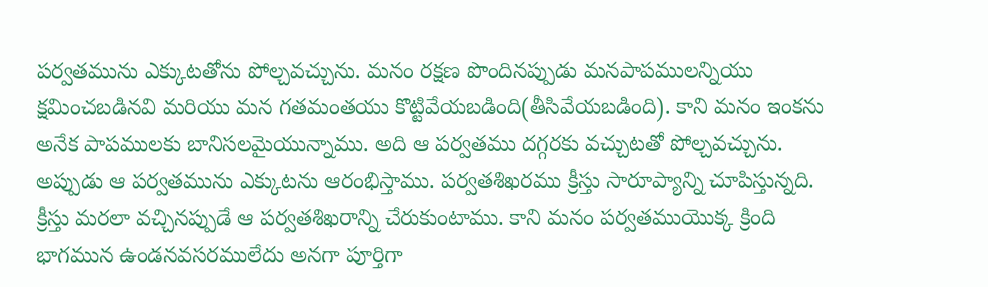పర్వతమును ఎక్కుటతోను పోల్చవచ్చును. మనం రక్షణ పొందినప్పుడు మనపాపములన్నియు క్షమించబడినవి మరియు మన గతమంతయు కొట్టివేయబడింది(తీసివేయబడింది). కాని మనం ఇంకను అనేక పాపములకు బానిసలమైయున్నాము. అది ఆ పర్వతము దగ్గరకు వచ్చుటతో పోల్చవచ్చును. అప్పుడు ఆ పర్వతమును ఎక్కుటను ఆరంభిస్తాము. పర్వతశిఖరము క్రీస్తు సారూప్యాన్ని చూపిస్తున్నది. క్రీస్తు మరలా వచ్చినప్పుడే ఆ పర్వతశిఖరాన్ని చేరుకుంటాము. కాని మనం పర్వతముయొక్క క్రింది భాగమున ఉండనవసరములేదు అనగా పూర్తిగా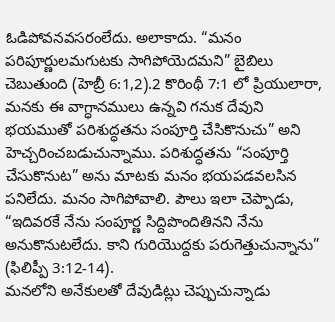ఓడిపోవనవసరంలేదు. అలాకాదు. “మనం పరిపూర్ణులమగుటకు సాగిపోయెదమని” బైబిలు చెబుతుంది (హెబ్రీ 6:1,2).2 కొరింథీ 7:1 లో ప్రియులారా, మనకు ఈ వాగ్ధానములు ఉన్నవి గనుక దేవుని భయముతో పరిశుద్ధతను సంపూర్తి చేసికొనుచు” అని హెచ్చరించబడుచున్నాము. పరిశుద్ధతను “సంపూర్తి చేసుకొనుట” అను మాటకు మనం భయపడవలసిన పనిలేదు. మనం సాగిపోవాలి. పౌలు ఇలా చెప్పాడు, “ఇదివరకే నేను సంపూర్ణ సిద్దిపొందితినని నేను అనుకొనుటలేదు. కాని గురియొద్దకు పరుగెత్తుచున్నాను” (ఫిలిప్పీ 3:12-14).
మనలోని అనేకులతో దేవుడిట్లు చెప్పుచున్నాడు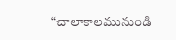“చాలాకాలమునుండి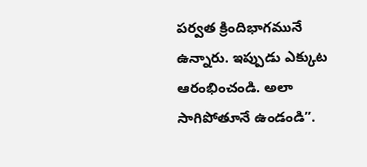పర్వత క్రిందిభాగమునే ఉన్నారు. ఇప్పుడు ఎక్కుట ఆరంభించండి. అలా సాగిపోతూనే ఉండండి”.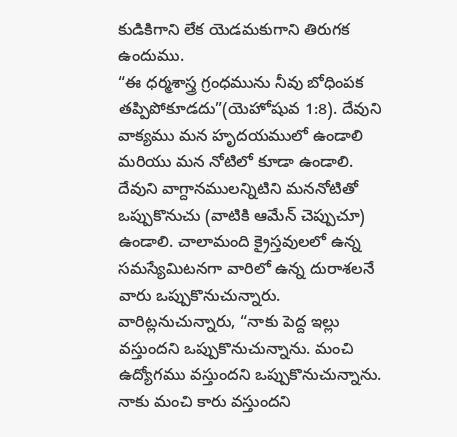కుడికిగాని లేక యెడమకుగాని తిరుగక ఉందుము.
“ఈ ధర్మశాస్త్ర గ్రంధమును నీవు బోధింపక తప్పిపోకూడదు”(యెహోషువ 1:8). దేవుని వాక్యము మన హృదయములో ఉండాలి మరియు మన నోటిలో కూడా ఉండాలి. దేవుని వాగ్దానములన్నిటిని మననోటితో ఒప్పుకొనుచు (వాటికి ఆమేన్ చెప్పుచూ) ఉండాలి. చాలామంది క్రైస్తవులలో ఉన్న సమస్యేమిటనగా వారిలో ఉన్న దురాశలనే వారు ఒప్పుకొనుచున్నారు. వారిట్లనుచున్నారు, “నాకు పెద్ద ఇల్లు వస్తుందని ఒప్పుకొనుచున్నాను. మంచి ఉద్యోగము వస్తుందని ఒప్పుకొనుచున్నాను. నాకు మంచి కారు వస్తుందని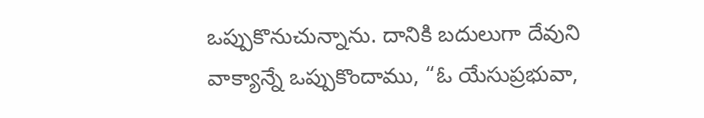ఒప్పుకొనుచున్నాను. దానికి బదులుగా దేవుని వాక్యాన్నే ఒప్పుకొందాము, “ఓ యేసుప్రభువా,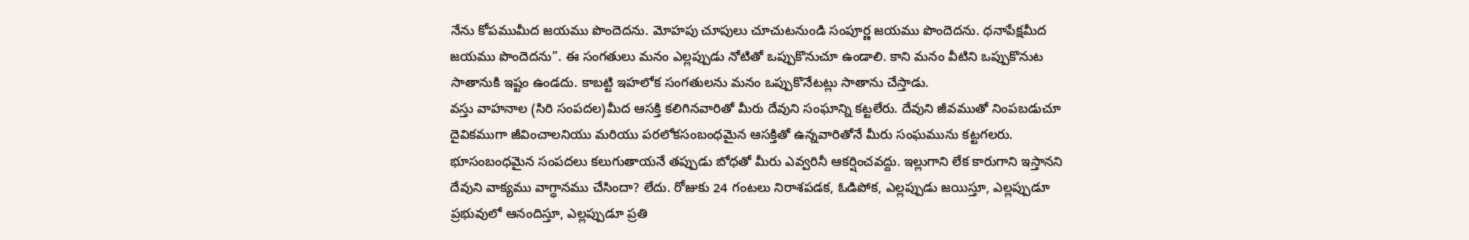నేను కోపముమీద జయము పొందెదను. మోహపు చూపులు చూచుటనుండి సంపూర్ణ జయము పొందెదను. ధనాపేక్షమీద జయము పొందెదను”. ఈ సంగతులు మనం ఎల్లప్పుడు నోటితో ఒప్పుకొనుచూ ఉండాలి. కాని మనం వీటిని ఒప్పుకొనుట సాతానుకి ఇష్టం ఉండదు. కాబట్టి ఇహలోక సంగతులను మనం ఒప్పుకొనేటట్లు సాతాను చేస్తాడు.
వస్తు వాహనాల (సిరి సంపదల)మీద ఆసక్తి కలిగినవారితో మీరు దేవుని సంఘాన్ని కట్టలేరు. దేవుని జీవముతో నింపబడుచూ దైవికముగా జీవించాలనియు మరియు పరలోకసంబంధమైన ఆసక్తితో ఉన్నవారితోనే మీరు సంఘమును కట్టగలరు. భూసంబంధమైన సంపదలు కలుగుతాయనే తప్పుడు బోధతో మీరు ఎవ్వరినీ ఆకర్షించవద్దు. ఇల్లుగాని లేక కారుగాని ఇస్తానని దేవుని వాక్యము వాగ్ధానము చేసిందా? లేదు. రోజుకు 24 గంటలు నిరాశపడక, ఓడిపోక, ఎల్లప్పుడు జయిస్తూ, ఎల్లప్పుడూ ప్రభువులో ఆనందిస్తూ, ఎల్లప్పుడూ ప్రతి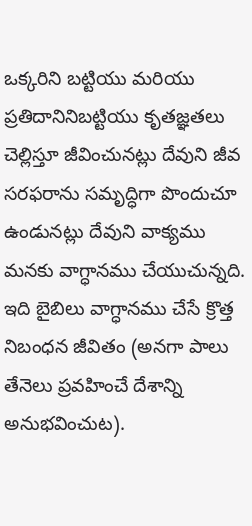ఒక్కరిని బట్టియు మరియు ప్రతిదానినిబట్టియు కృతజ్ఞతలు చెల్లిస్తూ జీవించునట్లు దేవుని జీవ సరఫరాను సమృద్ధిగా పొందుచూ ఉండునట్లు దేవుని వాక్యము మనకు వాగ్ధానము చేయుచున్నది. ఇది బైబిలు వాగ్ధానము చేసే క్రొత్త నిబంధన జీవితం (అనగా పాలు తేనెలు ప్రవహించే దేశాన్ని అనుభవించుట).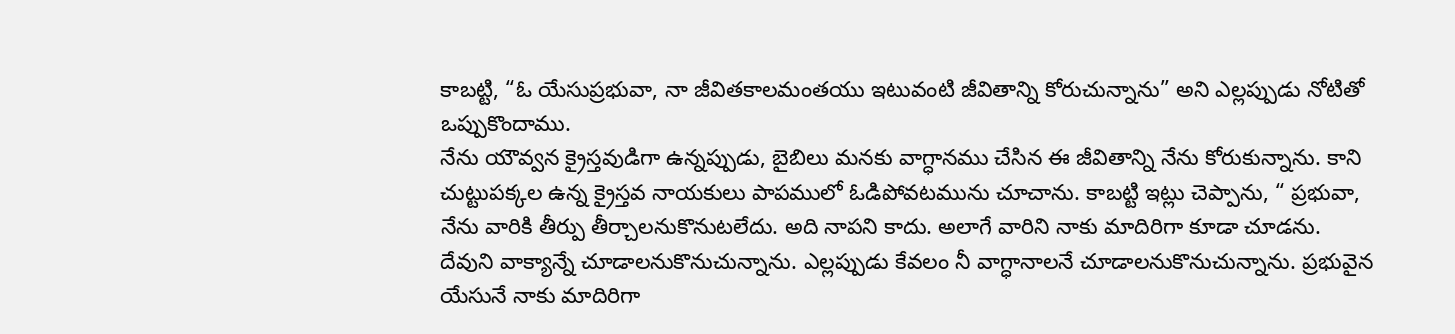కాబట్టి, “ఓ యేసుప్రభువా, నా జీవితకాలమంతయు ఇటువంటి జీవితాన్ని కోరుచున్నాను” అని ఎల్లప్పుడు నోటితో ఒప్పుకొందాము.
నేను యౌవ్వన క్రైస్తవుడిగా ఉన్నప్పుడు, బైబిలు మనకు వాగ్ధానము చేసిన ఈ జీవితాన్ని నేను కోరుకున్నాను. కాని చుట్టుపక్కల ఉన్న క్రైస్తవ నాయకులు పాపములో ఓడిపోవటమును చూచాను. కాబట్టి ఇట్లు చెప్పాను, “ ప్రభువా, నేను వారికి తీర్పు తీర్చాలనుకొనుటలేదు. అది నాపని కాదు. అలాగే వారిని నాకు మాదిరిగా కూడా చూడను. దేవుని వాక్యాన్నే చూడాలనుకొనుచున్నాను. ఎల్లప్పుడు కేవలం నీ వాగ్ధానాలనే చూడాలనుకొనుచున్నాను. ప్రభువైన యేసునే నాకు మాదిరిగా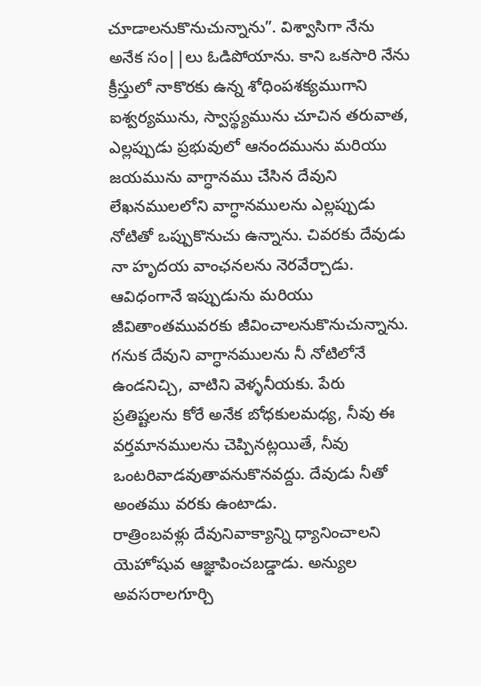చూడాలనుకొనుచున్నాను”. విశ్వాసిగా నేను అనేక సం||లు ఓడిపోయాను. కాని ఒకసారి నేను క్రీస్తులో నాకొరకు ఉన్న శోధింపశక్యముగాని ఐశ్వర్యమును, స్వాస్థ్యమును చూచిన తరువాత, ఎల్లప్పుడు ప్రభువులో ఆనందమును మరియు జయమును వాగ్ధానము చేసిన దేవుని లేఖనములలోని వాగ్ధానములను ఎల్లప్పుడు నోటితో ఒప్పుకొనుచు ఉన్నాను. చివరకు దేవుడు నా హృదయ వాంఛనలను నెరవేర్చాడు. ఆవిధంగానే ఇప్పుడును మరియు జీవితాంతమువరకు జీవించాలనుకొనుచున్నాను.
గనుక దేవుని వాగ్ధానములను నీ నోటిలోనే ఉండనిచ్చి, వాటిని వెళ్ళనీయకు. పేరు ప్రతిష్టలను కోరే అనేక బోధకులమధ్య, నీవు ఈ వర్తమానములను చెప్పినట్లయితే, నీవు ఒంటరివాడవుతావనుకొనవద్దు. దేవుడు నీతో అంతము వరకు ఉంటాడు.
రాత్రింబవళ్లు దేవునివాక్యాన్ని ధ్యానించాలని యెహోషువ ఆజ్ఞాపించబడ్డాడు. అన్యుల అవసరాలగూర్చి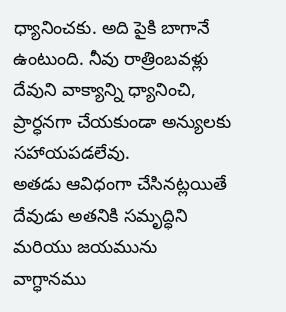ధ్యానించకు. అది పైకి బాగానే ఉంటుంది. నీవు రాత్రింబవళ్లు దేవుని వాక్యాన్ని ధ్యానించి, ప్రార్ధనగా చేయకుండా అన్యులకు సహాయపడలేవు.
అతడు ఆవిధంగా చేసినట్లయితే దేవుడు అతనికి సమృద్ధిని మరియు జయమును వాగ్ధానము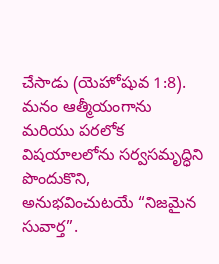చేసాడు (యెహోషువ 1:8). మనం ఆత్మీయంగాను మరియు పరలోక విషయాలలోను సర్వసమృద్ధిని పొందుకొని, అనుభవించుటయే “నిజమైన సువార్త”.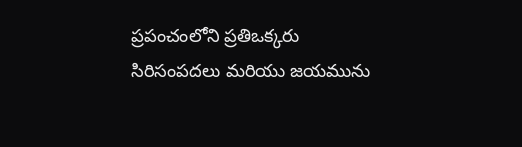ప్రపంచంలోని ప్రతిఒక్కరు సిరిసంపదలు మరియు జయమును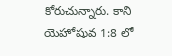కోరుచున్నారు. కాని యెహోషువ 1:8 లో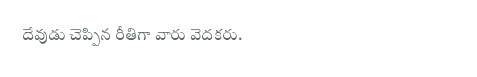దేవుడు చెప్పిన రీతిగా వారు వెదకరు.